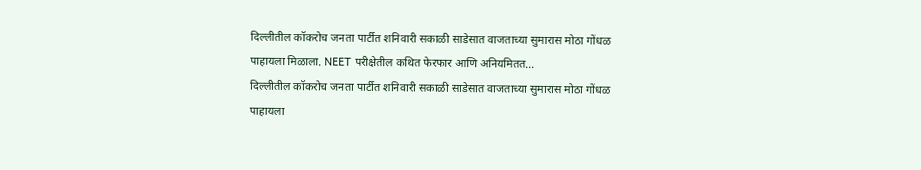दिल्लीतील कॉकरोच जनता पार्टीत शनिवारी सकाळी साडेसात वाजताच्या सुमारास मोठा गोंधळ पाहायला मिळाला. NEET परीक्षेतील कथित फेरफार आणि अनियमितत...
दिल्लीतील कॉकरोच जनता पार्टीत शनिवारी सकाळी साडेसात वाजताच्या सुमारास मोठा गोंधळ पाहायला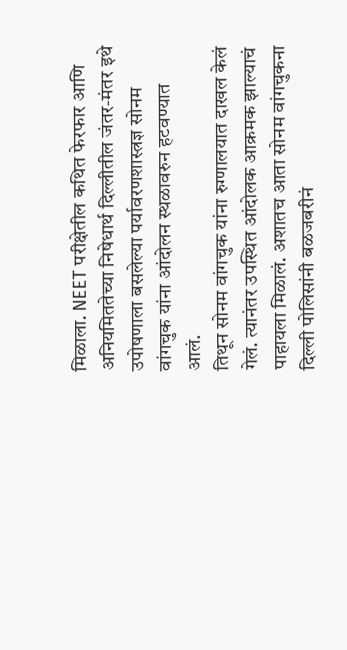मिळाला. NEET परीक्षेतील कथित फेरफार आणि अनियमिततेच्या निषेधार्थ दिल्लीतील जंतर-मंतर इथे उपोषणाला बसलेल्या पर्यावरणशास्त्रज्ञ सोनम वांगचुक यांना आंदोलन स्थळावरुन हटवण्यात आलं.
तिथून सोनम वांगचुक यांना रुग्णालयात दाखल केलं गेलं. त्यानंतर उपस्थित आंदोलक आक्रमक झाल्याचं पाहायला मिळालं. अशातच आता सोनम वांगचुकना दिल्ली पोलिसांनी बळजबरीनं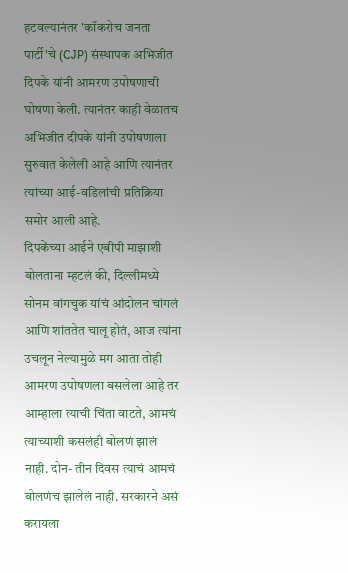हटवल्यानंतर 'कॉकरोच जनता पार्टी'चे (CJP) संस्थापक अभिजीत दिपके यांनी आमरण उपोषणाची घोषणा केली. त्यानंतर काही वेळातच अभिजीत दीपके यांनी उपोषणाला सुरुवात केलेली आहे आणि त्यानंतर त्यांच्या आई-वडिलांची प्रतिक्रिया समोर आली आहे.
दिपकेंच्या आईने एबीपी माझाशी बोलताना म्हटलं की, दिल्लीमध्ये सोनम वांगचुक यांचं आंदोलन चांगलं आणि शांततेत चालू होतं, आज त्यांना उचलून नेल्यामुळे मग आता तोही आमरण उपोषणला बसलेला आहे तर आम्हाला त्याची चिंता वाटते, आमचं त्याच्याशी कसलंही बोलणं झालं नाही. दोन- तीन दिवस त्याचं आमचं बोलणंच झालेलं नाही. सरकारने असं करायला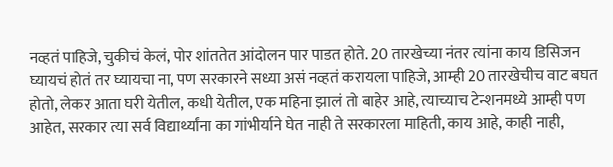नव्हतं पाहिजे, चुकीचं केलं, पोर शांततेत आंदोलन पार पाडत होते. 20 तारखेच्या नंतर त्यांना काय डिसिजन घ्यायचं होतं तर घ्यायचा ना, पण सरकारने सध्या असं नव्हतं करायला पाहिजे, आम्ही 20 तारखेचीच वाट बघत होतो, लेकर आता घरी येतील, कधी येतील, एक महिना झालं तो बाहेर आहे, त्याच्याच टेन्शनमध्ये आम्ही पण आहेत, सरकार त्या सर्व विद्यार्थ्यांना का गांभीर्याने घेत नाही ते सरकारला माहिती, काय आहे, काही नाही,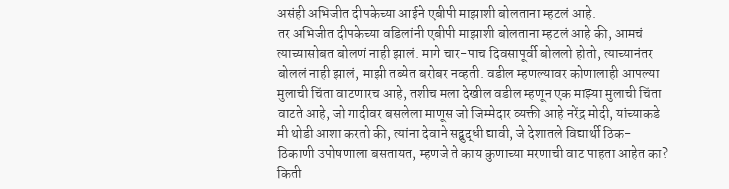असंही अभिजीत दीपकेच्या आईने एबीपी माझाशी बोलताना म्हटलं आहे.
तर अभिजीत दीपकेच्या वडिलांनी एबीपी माझाशी बोलताना म्हटलं आहे की, आमचं त्याच्यासोबत बोलणं नाही झालं. मागे चार-पाच दिवसापूर्वी बोललो होतो, त्याच्यानंतर बोललं नाही झालं, माझी तब्येत बरोबर नव्हती. वडील म्हणल्यावर कोणालाही आपल्या मुलाची चिंता वाटणारच आहे, तशीच मला देखील वडील म्हणून एक माझ्या मुलाची चिंता वाटते आहे, जो गादीवर बसलेला माणूस जो जिम्मेदार व्यक्ती आहे नरेंद्र मोदी, यांच्याकडे मी थोडी आशा करतो की, त्यांना देवाने सद्बुद्धी द्यावी, जे देशातले विद्यार्थी ठिक-ठिकाणी उपोषणाला बसतायत, म्हणजे ते काय कुणाच्या मरणाची वाट पाहता आहेत का? किती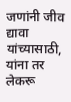जणांनी जीव द्यावा यांच्यासाठी, यांना तर लेकरू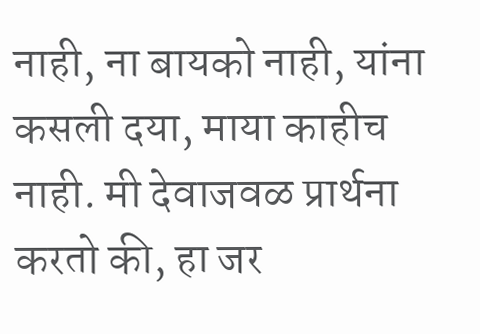नाही, ना बायको नाही, यांना कसली दया, माया काहीच नाही. मी देवाजवळ प्रार्थना करतो की, हा जर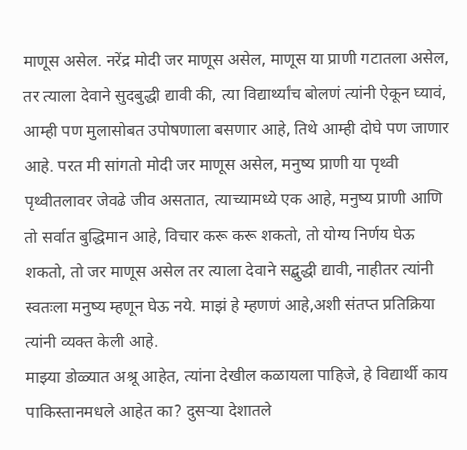माणूस असेल. नरेंद्र मोदी जर माणूस असेल, माणूस या प्राणी गटातला असेल, तर त्याला देवाने सुदबुद्धी द्यावी की, त्या विद्यार्थ्यांच बोलणं त्यांनी ऐकून घ्यावं, आम्ही पण मुलासोबत उपोषणाला बसणार आहे, तिथे आम्ही दोघे पण जाणार आहे. परत मी सांगतो मोदी जर माणूस असेल, मनुष्य प्राणी या पृथ्वी पृथ्वीतलावर जेवढे जीव असतात, त्याच्यामध्ये एक आहे, मनुष्य प्राणी आणि तो सर्वात बुद्धिमान आहे, विचार करू करू शकतो, तो योग्य निर्णय घेऊ शकतो, तो जर माणूस असेल तर त्याला देवाने सद्बुद्धी द्यावी, नाहीतर त्यांनी स्वतःला मनुष्य म्हणून घेऊ नये. माझं हे म्हणणं आहे,अशी संतप्त प्रतिक्रिया त्यांनी व्यक्त केली आहे.
माझ्या डोळ्यात अश्रू आहेत, त्यांना देखील कळायला पाहिजे, हे विद्यार्थी काय पाकिस्तानमधले आहेत का? दुसऱ्या देशातले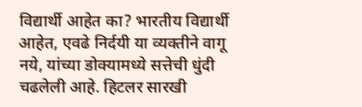विद्यार्थी आहेत का? भारतीय विद्यार्थी आहेत, एवढे निर्दयी या व्यक्तीने वागू नये, यांच्या डोक्यामध्ये सत्तेची धुंदी चढलेली आहे. हिटलर सारखी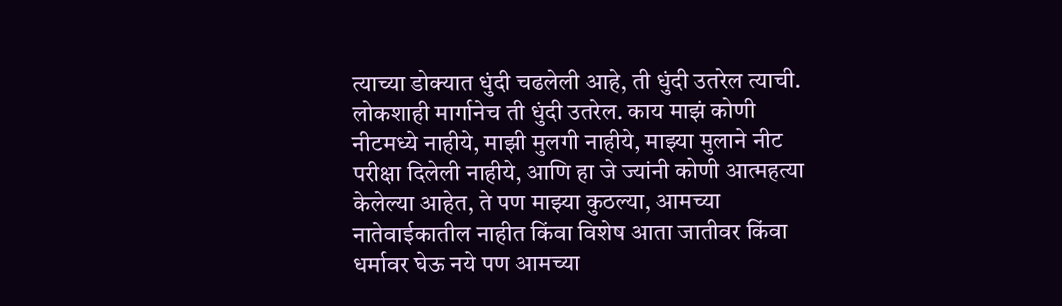त्याच्या डोक्यात धुंदी चढलेली आहे, ती धुंदी उतरेल त्याची. लोकशाही मार्गानेच ती धुंदी उतरेल. काय माझं कोणी नीटमध्ये नाहीये, माझी मुलगी नाहीये, माझ्या मुलाने नीट परीक्षा दिलेली नाहीये, आणि हा जे ज्यांनी कोणी आत्महत्या केलेल्या आहेत, ते पण माझ्या कुठल्या, आमच्या नातेवाईकातील नाहीत किंवा विशेष आता जातीवर किंवा धर्मावर घेऊ नये पण आमच्या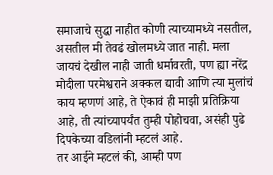समाजाचे सुद्धा नाहीत कोणी त्याच्यामध्ये नसतील, असतील मी तेवढं खोलमध्ये जात नाही. मला जायचं देखील नाही जाती धर्मावरती, पण ह्या नरेंद्र मोदीला परमेश्वराने अक्कल द्यावी आणि त्या मुलांचं काय म्हणणं आहे, ते ऐकावं ही माझी प्रतिक्रिया आहे, ती त्यांच्यापर्यंत तुम्ही पोहोचवा, असंही पुढे दिपकेच्या वडिलांनी म्हटलं आहे.
तर आईने म्हटलं की, आम्ही पण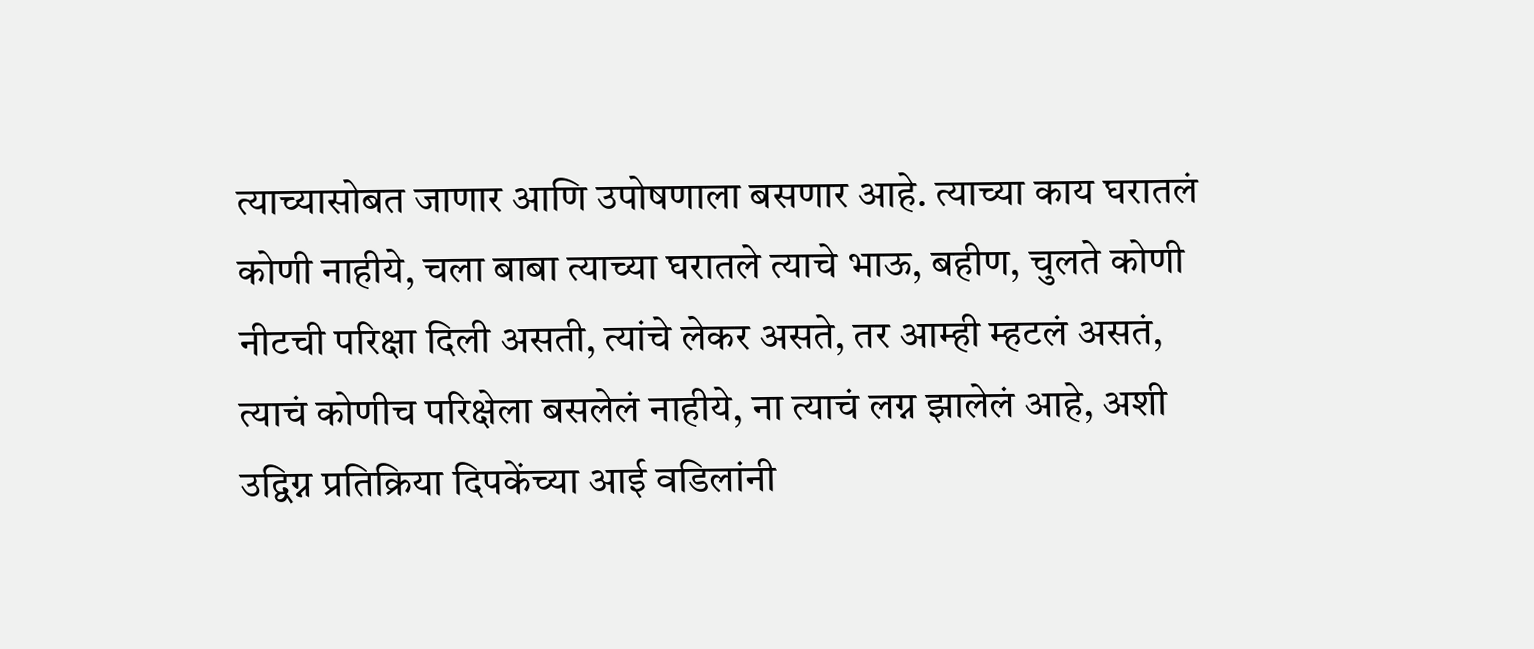त्याच्यासोबत जाणार आणि उपोषणाला बसणार आहे. त्याच्या काय घरातलं कोणी नाहीये, चला बाबा त्याच्या घरातले त्याचे भाऊ, बहीण, चुलते कोणी नीटची परिक्षा दिली असती, त्यांचे लेकर असते, तर आम्ही म्हटलं असतं, त्याचं कोणीच परिक्षेला बसलेलं नाहीये, ना त्याचं लग्न झालेलं आहे, अशी उद्विग्न प्रतिक्रिया दिपकेंच्या आई वडिलांनी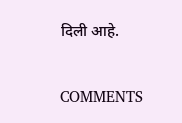दिली आहे.


COMMENTS